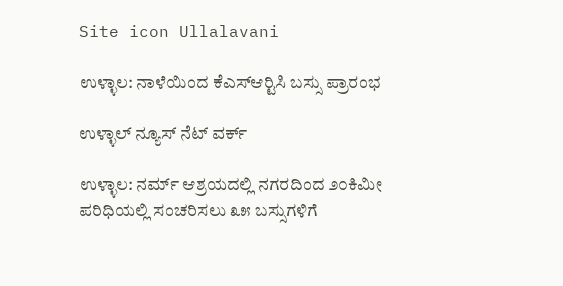Site icon Ullalavani

ಉಳ್ಳಾಲ: ನಾಳೆಯಿಂದ ಕೆಎಸ್‍ಆರ್‍ಟಿಸಿ ಬಸ್ಸು ಪ್ರಾರಂಭ

ಉಳ್ಳಾಲ್ ನ್ಯೂಸ್ ನೆಟ್ ವರ್ಕ್

ಉಳ್ಳಾಲ: ನರ್ಮ್ ಆಶ್ರಯದಲ್ಲಿ ನಗರದಿಂದ ೨೦ಕಿಮೀ ಪರಿಧಿಯಲ್ಲಿ ಸಂಚರಿಸಲು ೩೫ ಬಸ್ಸುಗಳಿಗೆ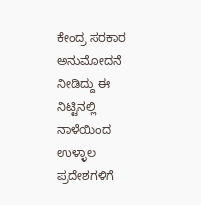ಕೇಂದ್ರ ಸರಕಾರ ಅನುಮೋದನೆ ನೀಡಿದ್ದು ಈ ನಿಟ್ಟಿನಲ್ಲಿ ನಾಳೆಯಿಂದ ಉಳ್ಳಾಲ ಪ್ರದೇಶಗಳಿಗೆ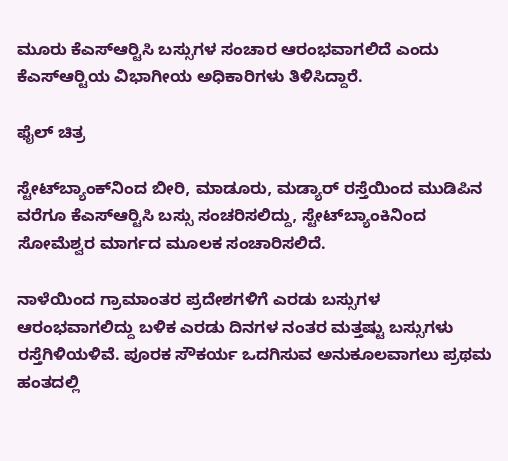ಮೂರು ಕೆಎಸ್‍ಆರ್‍ಟಿಸಿ ಬಸ್ಸುಗಳ ಸಂಚಾರ ಆರಂಭವಾಗಲಿದೆ ಎಂದು ಕೆಎಸ್‍ಆರ್‍ಟಿಯ ವಿಭಾಗೀಯ ಅಧಿಕಾರಿಗಳು ತಿಳಿಸಿದ್ದಾರೆ.

ಫೈಲ್ ಚಿತ್ರ

ಸ್ಟೇಟ್‍ಬ್ಯಾಂಕ್‍ನಿಂದ ಬೀರಿ, ಮಾಡೂರು, ಮಡ್ಯಾರ್ ರಸ್ತೆಯಿಂದ ಮುಡಿಪಿನ ವರೆಗೂ ಕೆಎಸ್‍ಆರ್‍ಟಿಸಿ ಬಸ್ಸು ಸಂಚರಿಸಲಿದ್ದು, ಸ್ಟೇಟ್‍ಬ್ಯಾಂಕಿನಿಂದ ಸೋಮೆಶ್ವರ ಮಾರ್ಗದ ಮೂಲಕ ಸಂಚಾರಿಸಲಿದೆ.

ನಾಳೆಯಿಂದ ಗ್ರಾಮಾಂತರ ಪ್ರದೇಶಗಳಿಗೆ ಎರಡು ಬಸ್ಸುಗಳ ಆರಂಭವಾಗಲಿದ್ದು ಬಳಿಕ ಎರಡು ದಿನಗಳ ನಂತರ ಮತ್ತಷ್ಟು ಬಸ್ಸುಗಳು ರಸ್ತೆಗಿಳಿಯಳಿವೆ. ಪೂರಕ ಸೌಕರ್ಯ ಒದಗಿಸುವ ಅನುಕೂಲವಾಗಲು ಪ್ರಥಮ ಹಂತದಲ್ಲಿ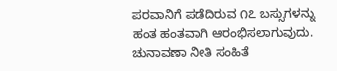ಪರವಾನಿಗೆ ಪಡೆದಿರುವ ೧೭ ಬಸ್ಸುಗಳನ್ನು ಹಂತ ಹಂತವಾಗಿ ಆರಂಭಿಸಲಾಗುವುದು. ಚುನಾವಣಾ ನೀತಿ ಸಂಹಿತೆ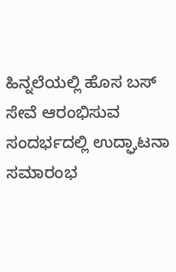ಹಿನ್ನಲೆಯಲ್ಲಿ ಹೊಸ ಬಸ್ ಸೇವೆ ಆರಂಭಿಸುವ ಸಂದರ್ಭದಲ್ಲಿ ಉದ್ಘಾಟನಾ ಸಮಾರಂಭ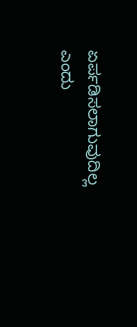ಏರ್ಪಡಿಸಲಾಗುವುದಿಲ್ಲ ಎಂದು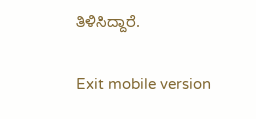ತಿಳಿಸಿದ್ದಾರೆ.

Exit mobile version